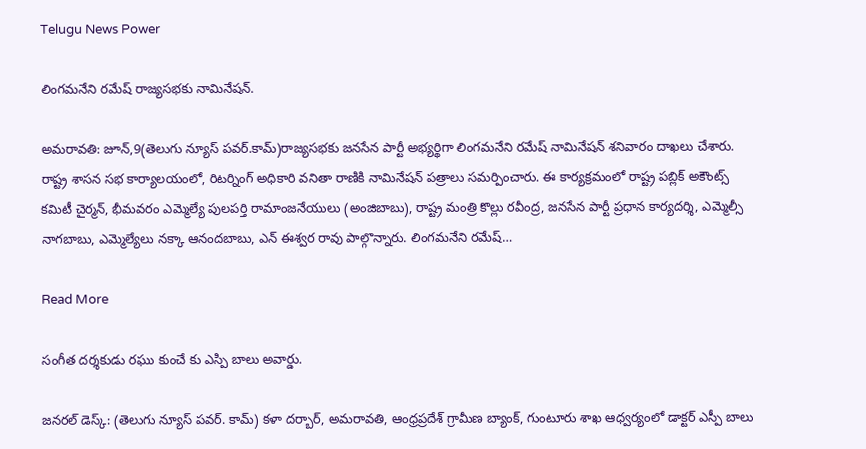Telugu News Power

లింగమనేని రమేష్ రాజ్యసభకు నామినేషన్.

అమరావతి: జూన్,9(తెలుగు న్యూస్ పవర్.కామ్)రాజ్యసభకు జనసేన పార్టీ అభ్యర్థిగా లింగమనేని రమేష్ నామినేషన్ శనివారం దాఖలు చేశారు. రాష్ట్ర శాసన సభ కార్యాలయంలో, రిటర్నింగ్ అధికారి వనితా రాణికి నామినేషన్ పత్రాలు సమర్పించారు. ఈ కార్యక్రమంలో రాష్ట్ర పబ్లిక్ అకౌంట్స్ కమిటీ చైర్మన్, భీమవరం ఎమ్మెల్యే పులపర్తి రామాంజనేయులు (అంజిబాబు), రాష్ట్ర మంత్రి కొల్లు రవీంద్ర, జనసేన పార్టీ ప్రధాన కార్యదర్శి, ఎమ్మెల్సీ నాగబాబు, ఎమ్మెల్యేలు నక్కా ఆనందబాబు, ఎన్ ఈశ్వర రావు పాల్గొన్నారు. లింగమనేని రమేష్…

Read More

సంగీత దర్శకుడు రఘు కుంచే కు ఎస్పి బాలు అవార్డు.

జనరల్ డెస్క్: (తెలుగు న్యూస్ పవర్. కామ్) కళా దర్బార్, అమరావతి, ఆంధ్రప్రదేశ్ గ్రామీణ బ్యాంక్, గుంటూరు శాఖ ఆధ్వర్యంలో డాక్టర్ ఎస్పీ బాలు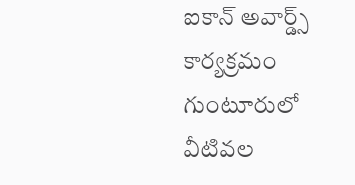ఐకాన్ అవార్డ్స్ కార్యక్రమం గుంటూరులో వీటివల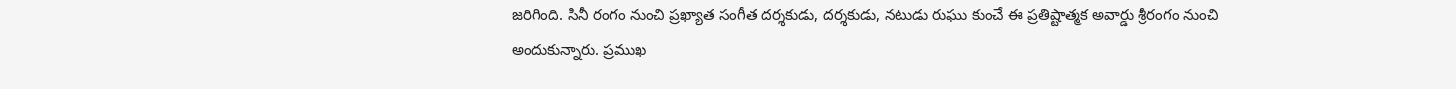జరిగింది. సినీ రంగం నుంచి ప్రఖ్యాత సంగీత దర్శకుడు, దర్శకుడు, నటుడు రుఘు కుంచే ఈ ప్రతిష్టాత్మక అవార్డు శ్రీరంగం నుంచి అందుకున్నారు. ప్రముఖ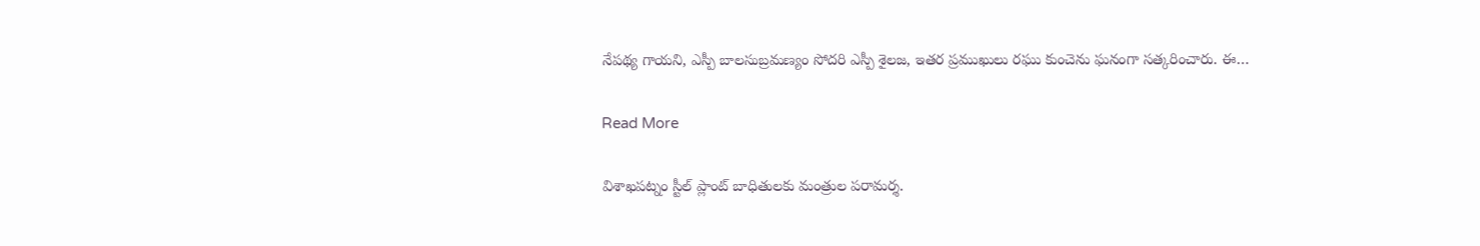నేపథ్య గాయని, ఎస్పీ బాలసుబ్రమణ్యం సోదరి ఎస్పీ శైలజ, ఇతర ప్రముఖులు రఘు కుంచెను ఘనంగా సత్కరించారు. ఈ…

Read More

విశాఖపట్నం స్టీల్ ప్లాంట్ బాధితులకు మంత్రుల పరామర్శ.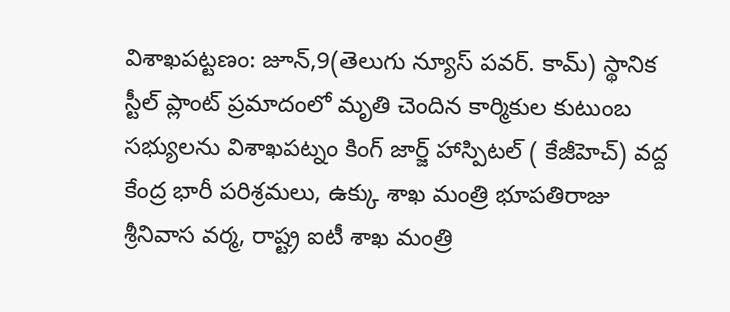విశాఖపట్టణం: జూన్,9(తెలుగు న్యూస్ పవర్. కామ్) స్థానిక స్టీల్ ప్లాంట్ ప్రమాదంలో మృతి చెందిన కార్మికుల కుటుంబ సభ్యులను విశాఖపట్నం కింగ్ జార్జ్ హాస్పిటల్ ( కేజీహెచ్) వద్ద కేంద్ర భారీ పరిశ్రమలు, ఉక్కు శాఖ మంత్రి భూపతిరాజు శ్రీనివాస వర్మ, రాష్ట్ర ఐటీ శాఖ మంత్రి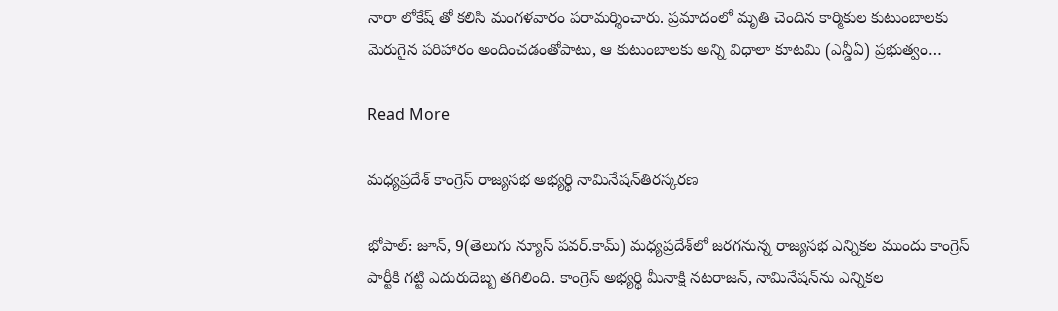నారా లోకేష్ తో కలిసి మంగళవారం పరామర్శించారు. ప్రమాదంలో మృతి చెందిన కార్మికుల కుటుంబాలకు మెరుగైన పరిహారం అందించడంతోపాటు, ఆ కుటుంబాలకు అన్ని విధాలా కూటమి (ఎన్డీఏ) ప్రభుత్వం…

Read More

మధ్యప్రదేశ్ కాంగ్రెస్ రాజ్యసభ అభ్యర్థి నామినేషన్‌తిరస్కరణ

భోపాల్: జూన్, 9(తెలుగు న్యూస్ పవర్.కామ్) మధ్యప్రదేశ్‌లో జరగనున్న రాజ్యసభ ఎన్నికల ముందు కాంగ్రెస్ పార్టీకి గట్టి ఎదురుదెబ్బ తగిలింది. కాంగ్రెస్ అభ్యర్థి మీనాక్షి నటరాజన్, నామినేషన్‌ను ఎన్నికల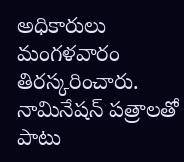అధికారులు మంగళవారం తిరస్కరించారు. నామినేషన్ పత్రాలతో పాటు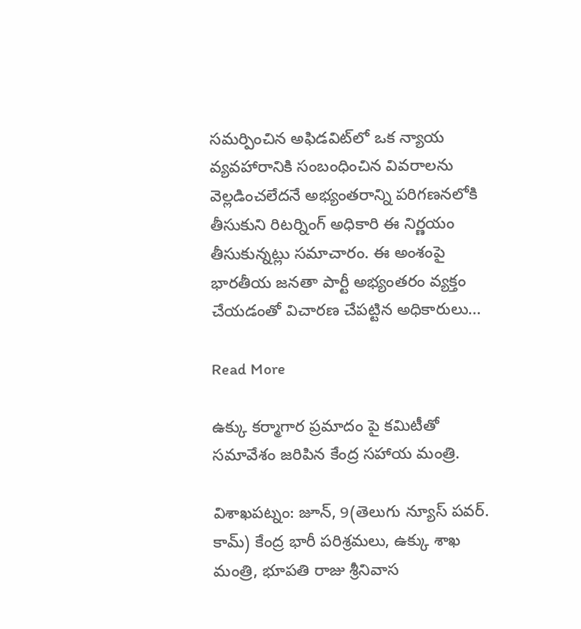సమర్పించిన అఫిడవిట్‌లో ఒక న్యాయ వ్యవహారానికి సంబంధించిన వివరాలను వెల్లడించలేదనే అభ్యంతరాన్ని పరిగణనలోకి తీసుకుని రిటర్నింగ్ అధికారి ఈ నిర్ణయం తీసుకున్నట్లు సమాచారం. ఈ అంశంపై భారతీయ జనతా పార్టీ అభ్యంతరం వ్యక్తం చేయడంతో విచారణ చేపట్టిన అధికారులు…

Read More

ఉక్కు కర్మాగార ప్రమాదం పై కమిటీతో సమావేశం జరిపిన కేంద్ర సహాయ మంత్రి.

విశాఖపట్నం: జూన్, 9(తెలుగు న్యూస్ పవర్. కామ్) కేంద్ర భారీ పరిశ్రమలు, ఉక్కు శాఖ మంత్రి, భూపతి రాజు శ్రీనివాస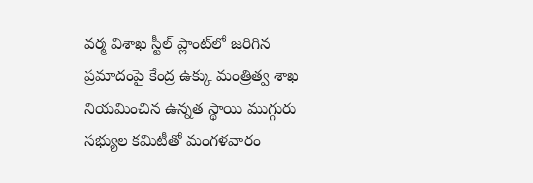వర్మ విశాఖ స్టీల్ ప్లాంట్‌లో జరిగిన ప్రమాదంపై కేంద్ర ఉక్కు మంత్రిత్వ శాఖ నియమించిన ఉన్నత స్థాయి ముగ్గురు సభ్యుల కమిటీతో మంగళవారం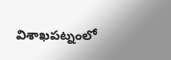విశాఖపట్నంలో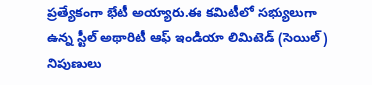ప్రత్యేకంగా భేటీ అయ్యారు.ఈ కమిటీలో సభ్యులుగా ఉన్న స్టీల్ అథారిటీ ఆఫ్ ఇండియా లిమిటెడ్ (సెయిల్) నిపుణులు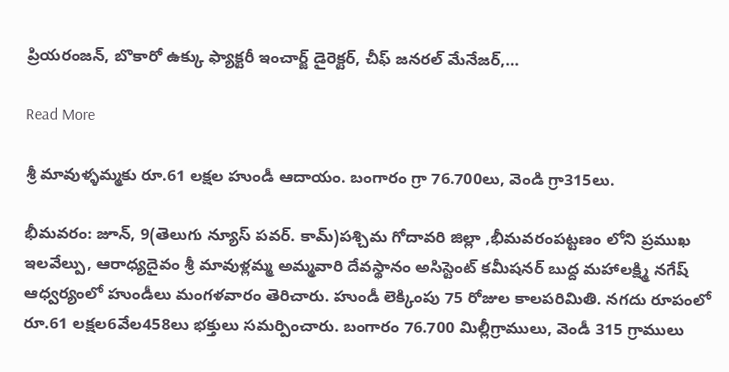ప్రియరంజన్, బొకారో ఉక్కు ఫ్యాక్టరీ ఇంచార్జ్ డైరెక్టర్, చీఫ్ జనరల్ మేనేజర్,…

Read More

శ్రీ మావుళ్ళమ్మకు రూ.61 లక్షల హుండీ ఆదాయం. బంగారం గ్రా 76.700లు, వెండి గ్రా315లు.

భీమవరం: జూన్, 9(తెలుగు న్యూస్ పవర్. కామ్)పశ్చిమ గోదావరి జిల్లా ,భీమవరంపట్టణం లోని ప్రముఖ ఇలవేల్పు, ఆరాధ్యదైవం శ్రీ మావుళ్లమ్మ అమ్మవారి దేవస్థానం అసిస్టెంట్ కమీషనర్ బుద్ద మహాలక్ష్మి నగేష్ ఆధ్వర్యంలో హుండీలు మంగళవారం తెరిచారు. హుండీ లెక్కింపు 75 రోజుల కాలపరిమితి. నగదు రూపంలో రూ.61 లక్షల6వేల458లు భక్తులు సమర్పించారు. బంగారం 76.700 మిల్లీగ్రాములు, వెండీ 315 గ్రాములు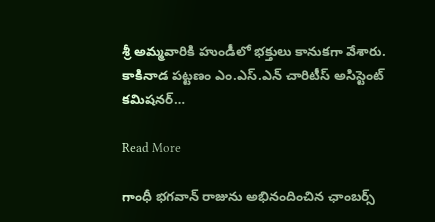శ్రీ అమ్మవారికి హుండీలో భక్తులు కానుకగా వేశారు. కాకినాడ పట్టణం ఎం.ఎస్.ఎన్ చారిటీస్ అసిస్టెంట్ కమిషనర్…

Read More

గాంధీ భగవాన్ రాజును అభినందించిన ఛాంబర్స్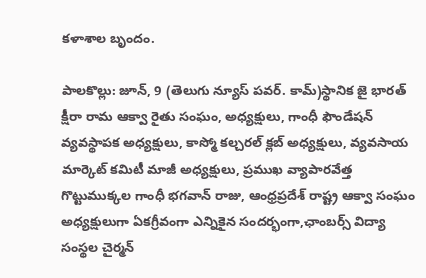కళాశాల బృందం.

పాలకొల్లు: జూన్, 9 (తెలుగు న్యూస్ పవర్. కామ్)స్థానిక జై భారత్ క్షీరా రామ ఆక్వా రైతు సంఘం, అధ్యక్షులు, గాంధీ ఫౌండేషన్ వ్యవస్థాపక అధ్యక్షులు, కాస్మో కల్చరల్ క్లబ్ అధ్యక్షులు, వ్యవసాయ మార్కెట్ కమిటీ మాజీ అధ్యక్షులు, ప్రముఖ వ్యాపారవేత్త గొట్టుముక్కల గాంధీ భగవాన్ రాజు, ఆంధ్రప్రదేశ్ రాష్ట్ర ఆక్వా సంఘం అధ్యక్షులుగా ఏకగ్రీవంగా ఎన్నికైన సందర్భంగా,ఛాంబర్స్ విద్యా సంస్థల చైర్మన్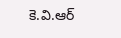కె.వి.ఆర్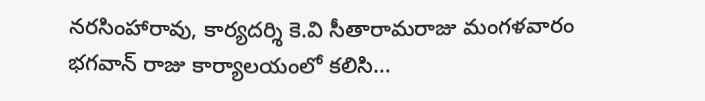నరసింహారావు, కార్యదర్శి కె.వి సీతారామరాజు మంగళవారం భగవాన్ రాజు కార్యాలయంలో కలిసి…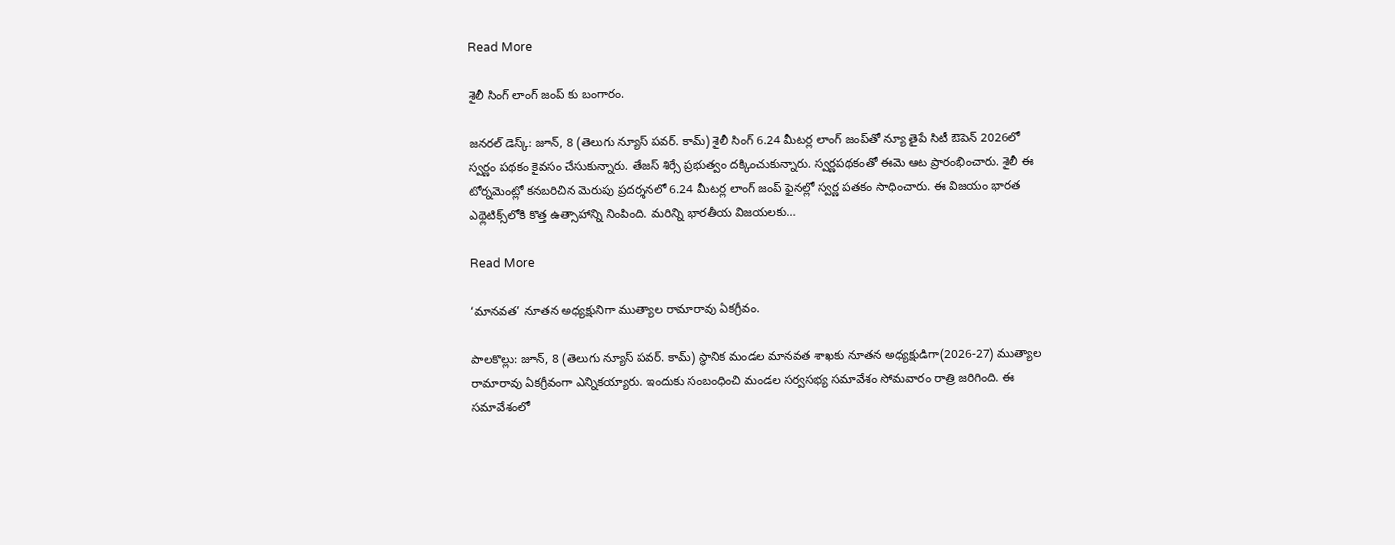Read More

శైలీ సింగ్ లాంగ్ జంప్ కు బంగారం.

జనరల్ డెస్క్: జూన్, 8 (తెలుగు న్యూస్ పవర్. కామ్) శైలీ సింగ్ 6.24 మీటర్ల లాంగ్ జంప్‌తో న్యూ తైపే సిటీ ఔపెన్ 2026లో స్వర్ణం పథకం కైవసం చేసుకున్నారు. తేజస్ శిర్సే ప్రభుత్వం దక్కించుకున్నారు. స్వర్ణపథకంతో ఈమె ఆట ప్రారంభించారు. శైలీ ఈ టోర్నమెంట్లో కనబరిచిన మెరుపు ప్రదర్శనలో 6.24 మీటర్ల లాంగ్ జంప్ ఫైనల్లో స్వర్ణ పతకం సాధించారు. ఈ విజయం భారత ఎథ్లెటిక్స్‌లోకి కొత్త ఉత్సాహాన్ని నింపింది. మరిన్ని భారతీయ విజయలకు…

Read More

‘మానవత’ నూతన అధ్యక్షునిగా ముత్యాల రామారావు ఏకగ్రీవం.

పాలకొల్లు: జూన్, 8 (తెలుగు న్యూస్ పవర్. కామ్) స్థానిక మండల మానవత శాఖకు నూతన అధ్యక్షుడిగా(2026-27) ముత్యాల రామారావు ఏకగ్రీవంగా ఎన్నికయ్యారు. ఇందుకు సంబంధించి మండల సర్వసభ్య సమావేశం సోమవారం రాత్రి జరిగింది. ఈ సమావేశంలో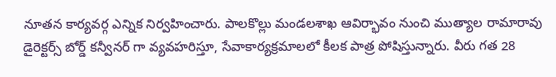నూతన కార్యవర్గ ఎన్నిక నిర్వహించారు. పాలకొల్లు మండలశాఖ ఆవిర్భావం నుంచి ముత్యాల రామారావు డైరెక్టర్స్ బోర్డ్ కన్వీనర్ గా వ్యవహరిస్తూ, సేవాకార్యక్రమాలలో కీలక పాత్ర పోషిస్తున్నారు. వీరు గత 28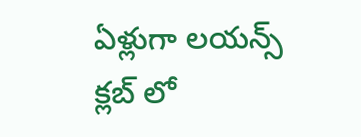ఏళ్లుగా లయన్స్ క్లబ్ లో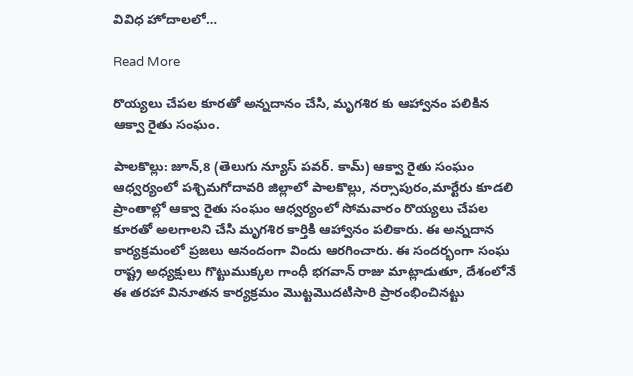వివిధ హోదాలలో…

Read More

రొయ్యలు చేపల కూరతో అన్నదానం చేసి, మృగశిర కు ఆహ్వానం పలికిన ఆక్వా రైతు సంఘం.

పాలకొల్లు: జూన్,8 (తెలుగు న్యూస్ పవర్. కామ్) ఆక్వా రైతు సంఘం ఆధ్వర్యంలో పశ్చిమగోదావరి జిల్లాలో పాలకొల్లు, నర్సాపురం,మార్టేరు కూడలి ప్రాంతాల్లో ఆక్వా రైతు సంఘం ఆధ్వర్యంలో సోమవారం రొయ్యలు చేపల కూరతో అలగాలని చేసి మృగశిర కార్తికి ఆహ్వానం పలికారు. ఈ అన్నదాన కార్యక్రమంలో ప్రజలు ఆనందంగా విందు ఆరగించారు. ఈ సందర్భంగా సంఘ రాష్ట్ర అధ్యక్షులు గొట్టుముక్కల గాంధీ భగవాన్ రాజు మాట్లాడుతూ, దేశంలోనే ఈ తరహా వినూతన కార్యక్రమం మొట్టమొదటిసారి ప్రారంభించినట్టు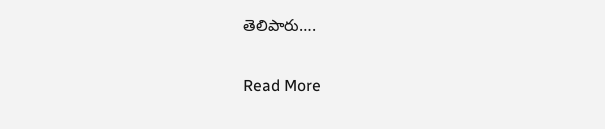తెలిపారు….

Read More